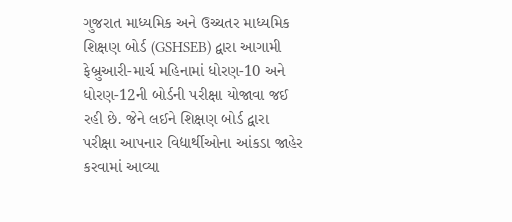ગુજરાત માધ્યમિક અને ઉચ્ચતર માધ્યમિક શિક્ષણ બોર્ડ (GSHSEB) દ્વારા આગામી ફેબ્રુઆરી-માર્ચ મહિનામાં ધોરણ-10 અને ધોરણ-12ની બોર્ડની પરીક્ષા યોજાવા જઈ રહી છે. જેને લઈને શિક્ષણ બોર્ડ દ્વારા પરીક્ષા આપનાર વિદ્યાર્થીઓના આંકડા જાહેર કરવામાં આવ્યા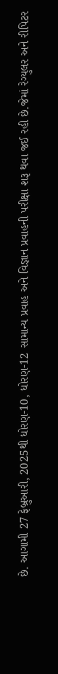છે. આગામી 27 ફેબ્રુઆરી, 2025થી ધોરણ-10, ધોરણ-12 સામાન્ય પ્રવાહ અને વિજ્ઞાન પ્રવાહની પરીક્ષા શરૂ થવા જઈ રહી છે.જેમાં રેગ્યુલર અને રીપિટર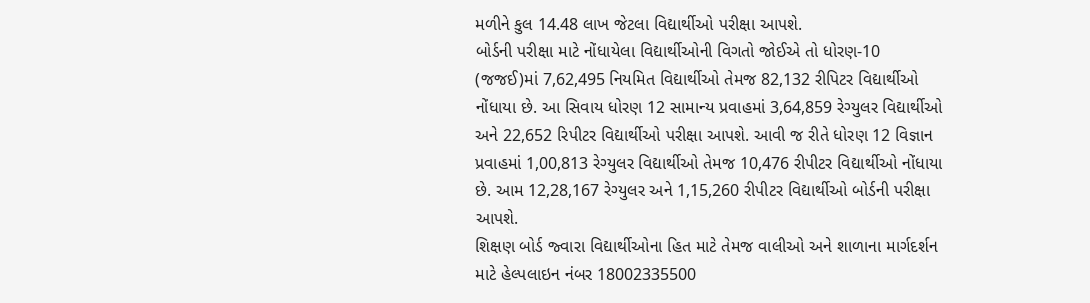મળીને કુલ 14.48 લાખ જેટલા વિદ્યાર્થીઓ પરીક્ષા આપશે.
બોર્ડની પરીક્ષા માટે નોંધાયેલા વિદ્યાર્થીઓની વિગતો જોઈએ તો ધોરણ-10 (જજઈ)માં 7,62,495 નિયમિત વિદ્યાર્થીઓ તેમજ 82,132 રીપિટર વિદ્યાર્થીઓ નોંધાયા છે. આ સિવાય ધોરણ 12 સામાન્ય પ્રવાહમાં 3,64,859 રેગ્યુલર વિદ્યાર્થીઓ અને 22,652 રિપીટર વિદ્યાર્થીઓ પરીક્ષા આપશે. આવી જ રીતે ધોરણ 12 વિજ્ઞાન પ્રવાહમાં 1,00,813 રેગ્યુલર વિદ્યાર્થીઓ તેમજ 10,476 રીપીટર વિદ્યાર્થીઓ નોંધાયા છે. આમ 12,28,167 રેગ્યુલર અને 1,15,260 રીપીટર વિદ્યાર્થીઓ બોર્ડની પરીક્ષા આપશે.
શિક્ષણ બોર્ડ જ્વારા વિદ્યાર્થીઓના હિત માટે તેમજ વાલીઓ અને શાળાના માર્ગદર્શન માટે હેલ્પલાઇન નંબર 18002335500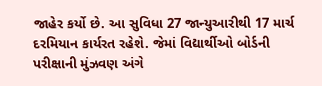જાહેર કર્યો છે. આ સુવિધા 27 જાન્યુઆરીથી 17 માર્ચ દરમિયાન કાર્યરત રહેશે. જેમાં વિદ્યાર્થીઓ બોર્ડની પરીક્ષાની મુંઝવણ અંગે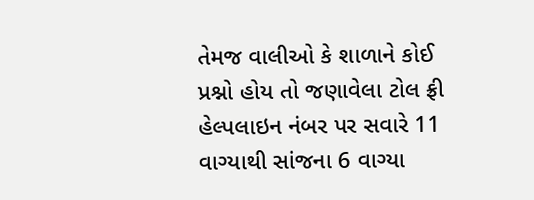તેમજ વાલીઓ કે શાળાને કોઈ પ્રશ્નો હોય તો જણાવેલા ટોલ ફ્રી હેલ્પલાઇન નંબર પર સવારે 11 વાગ્યાથી સાંજના 6 વાગ્યા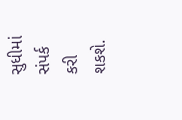સુધીમાં સંપર્ક કરી શકશે.